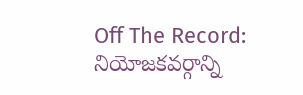Off The Record: నియోజకవర్గాన్ని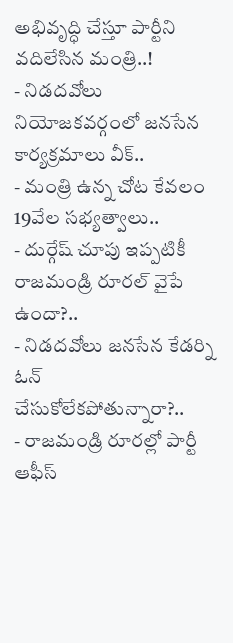అభివృద్ధి చేస్తూ పార్టీని వదిలేసిన మంత్రి..!
- నిడదవోలు నియోజకవర్గంలో జనసేన కార్యక్రమాలు వీక్..
- మంత్రి ఉన్న చోట కేవలం 19వేల సభ్యత్వాలు..
- దుర్గేష్ చూపు ఇప్పటికీ రాజమండ్రి రూరల్ వైపే ఉందా?..
- నిడదవోలు జనసేన కేడర్ని ఓన్ చేసుకోలేకపోతున్నారా?..
- రాజమండ్రి రూరల్లో పార్టీ ఆఫీస్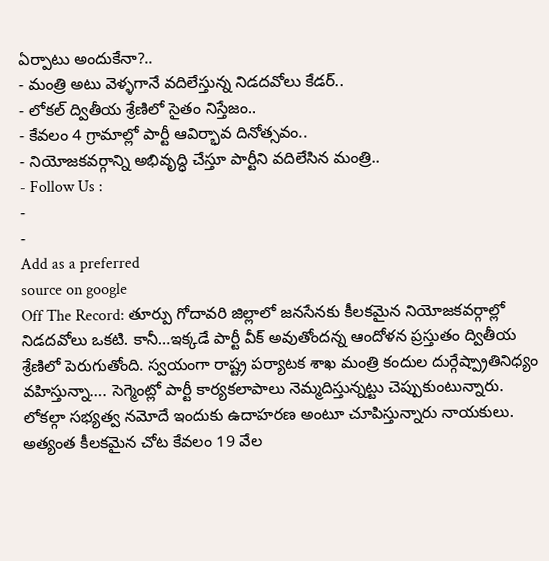ఏర్పాటు అందుకేనా?..
- మంత్రి అటు వెళ్ళగానే వదిలేస్తున్న నిడదవోలు కేడర్..
- లోకల్ ద్వితీయ శ్రేణిలో సైతం నిస్తేజం..
- కేవలం 4 గ్రామాల్లో పార్టీ ఆవిర్భావ దినోత్సవం..
- నియోజకవర్గాన్ని అభివృద్ధి చేస్తూ పార్టీని వదిలేసిన మంత్రి..
- Follow Us :
-
-
Add as a preferred
source on google
Off The Record: తూర్పు గోదావరి జిల్లాలో జనసేనకు కీలకమైన నియోజకవర్గాల్లో నిడదవోలు ఒకటి. కానీ…ఇక్కడే పార్టీ వీక్ అవుతోందన్న ఆందోళన ప్రస్తుతం ద్వితీయ శ్రేణిలో పెరుగుతోంది. స్వయంగా రాష్ట్ర పర్యాటక శాఖ మంత్రి కందుల దుర్గేష్ప్రాతినిధ్యం వహిస్తున్నా…. సెగ్మెంట్లో పార్టీ కార్యకలాపాలు నెమ్మదిస్తున్నట్టు చెప్పుకుంటున్నారు. లోకల్గా సభ్యత్వ నమోదే ఇందుకు ఉదాహరణ అంటూ చూపిస్తున్నారు నాయకులు. అత్యంత కీలకమైన చోట కేవలం 19 వేల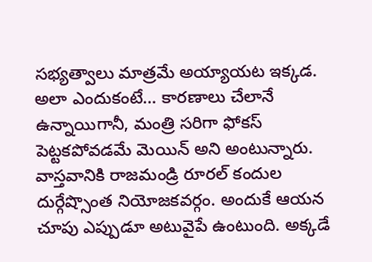సభ్యత్వాలు మాత్రమే అయ్యాయట ఇక్కడ. అలా ఎందుకంటే… కారణాలు చేలానే ఉన్నాయిగానీ, మంత్రి సరిగా ఫోకస్ పెట్టకపోవడమే మెయిన్ అని అంటున్నారు. వాస్తవానికి రాజమండ్రి రూరల్ కందుల దుర్గేష్సొంత నియోజకవర్గం. అందుకే ఆయన చూపు ఎప్పుడూ అటువైపే ఉంటుంది. అక్కడే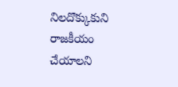నిలదొక్కుకుని రాజకీయం చేయాలని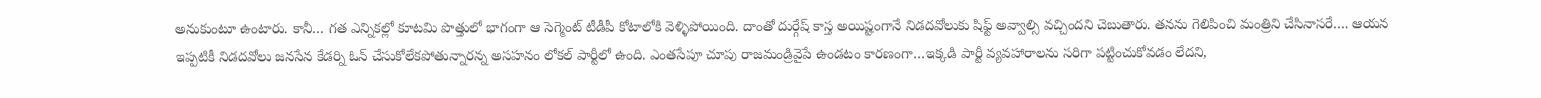అనుకుంటూ ఉంటారు. కానీ… గత ఎన్నికల్లో కూటమి పొత్తులో భాగంగా ఆ సెగ్మెంట్ టీడీపీ కోటాలోకి వెళ్ళిపోయింది. దాంతో దుర్గేష్ కాస్త అయిష్టంగానే నిడదవోలుకు షిఫ్ట్ అవ్వాల్సి వచ్చిందని చెబుతారు. తనను గెలిపించి మంత్రిని చేసినాసరే…. ఆయన ఇప్పటికీ నిడదవోలు జనసేన కేడర్ని ఓన్ చేసుకోలేకపోతున్నారన్న అసహనం లోకల్ పార్టీలో ఉంది. ఎంతసేపూ చూపు రాజమండ్రివైపే ఉండటం కారణంగా…ఇక్కడి పార్టీ వ్యవహారాలను సరిగా పట్టించుకోవడం లేదని,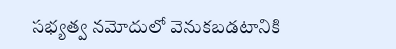సభ్యత్వ నమోదులో వెనుకబడటానికి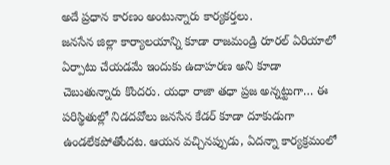అదే ప్రధాన కారణం అంటున్నారు కార్యకర్తలు.
జనసేన జిల్లా కార్యాలయాన్ని కూడా రాజమండ్రి రూరల్ ఏరియాలో ఏర్పాటు చేయడమే ఇందుకు ఉదాహరణ అని కూడా చెబుతున్నారు కొందరు. యధా రాజా తధా ప్రజ అన్నట్టుగా… ఈ పరిస్థితుల్లో నిడదవోలు జనసేన కేడర్ కూడా దూకుడుగా ఉండలేకపోతోందట. ఆయన వచ్చినప్పుడు, ఏదన్నా కార్యక్రమంలో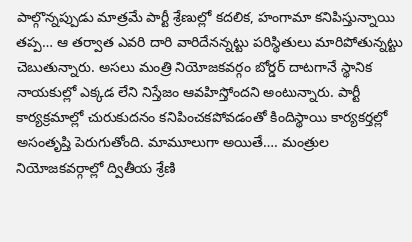పాల్గొన్నప్పుడు మాత్రమే పార్టీ శ్రేణుల్లో కదలిక, హంగామా కనిపిస్తున్నాయి తప్ప… ఆ తర్వాత ఎవరి దారి వారిదేనన్నట్టు పరిస్థితులు మారిపోతున్నట్టు చెబుతున్నారు. అసలు మంత్రి నియోజకవర్గం బోర్డర్ దాటగానే స్థానిక నాయకుల్లో ఎక్కడ లేని నిస్తేజం ఆవహిస్తోందని అంటున్నారు. పార్టీ కార్యక్రమాల్లో చురుకుదనం కనిపించకపోవడంతో కిందిస్థాయి కార్యకర్తల్లో అసంతృప్తి పెరుగుతోంది. మామూలుగా అయితే…. మంత్రుల నియోజకవర్గాల్లో ద్వితీయ శ్రేణి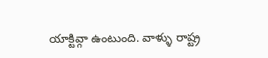యాక్టివ్గా ఉంటుంది. వాళ్ళు రాష్ట్ర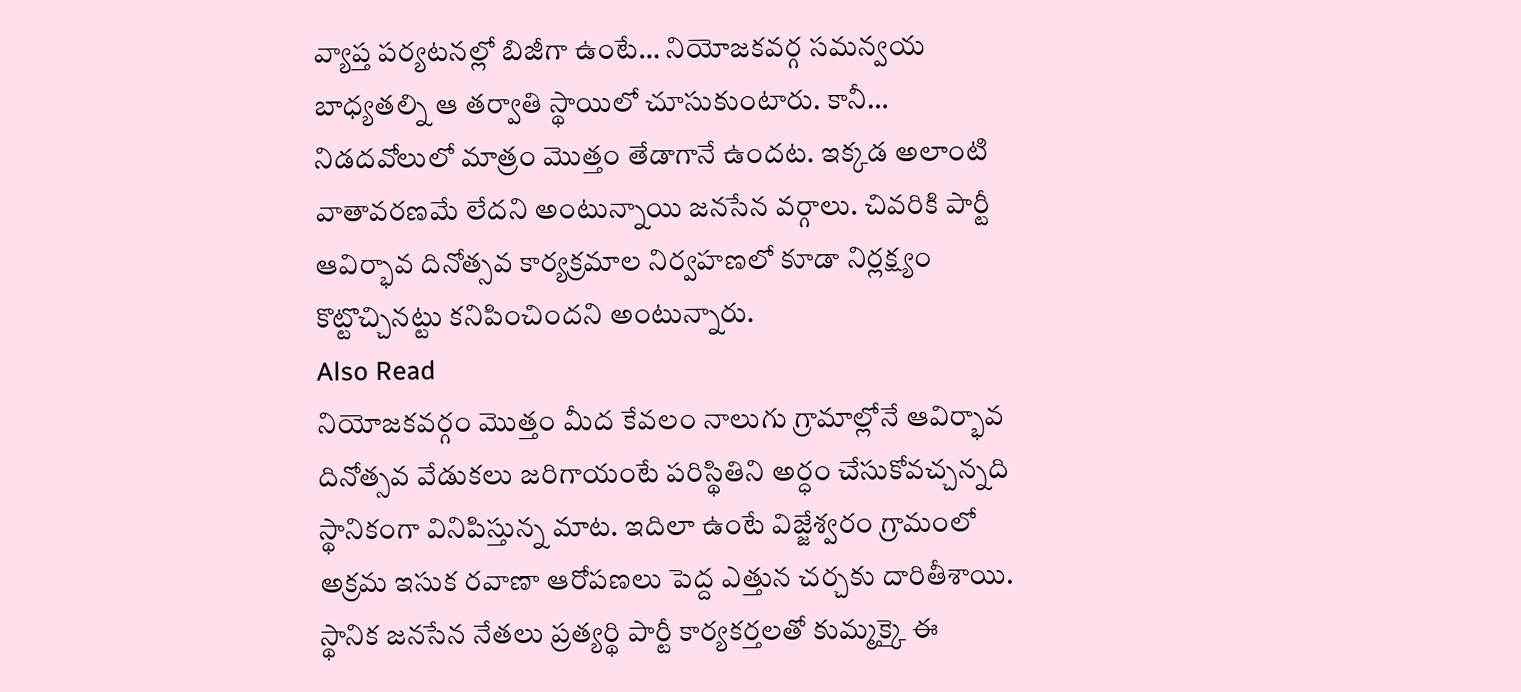వ్యాప్త పర్యటనల్లో బిజీగా ఉంటే… నియోజకవర్గ సమన్వయ బాధ్యతల్ని ఆ తర్వాతి స్థాయిలో చూసుకుంటారు. కానీ… నిడదవోలులో మాత్రం మొత్తం తేడాగానే ఉందట. ఇక్కడ అలాంటి వాతావరణమే లేదని అంటున్నాయి జనసేన వర్గాలు. చివరికి పార్టీ ఆవిర్భావ దినోత్సవ కార్యక్రమాల నిర్వహణలో కూడా నిర్లక్ష్యం కొట్టొచ్చినట్టు కనిపించిందని అంటున్నారు.
Also Read
నియోజకవర్గం మొత్తం మీద కేవలం నాలుగు గ్రామాల్లోనే ఆవిర్భావ దినోత్సవ వేడుకలు జరిగాయంటే పరిస్థితిని అర్ధం చేసుకోవచ్చన్నది స్థానికంగా వినిపిస్తున్న మాట. ఇదిలా ఉంటే విజ్జేశ్వరం గ్రామంలో అక్రమ ఇసుక రవాణా ఆరోపణలు పెద్ద ఎత్తున చర్చకు దారితీశాయి. స్థానిక జనసేన నేతలు ప్రత్యర్థి పార్టీ కార్యకర్తలతో కుమ్మక్కై ఈ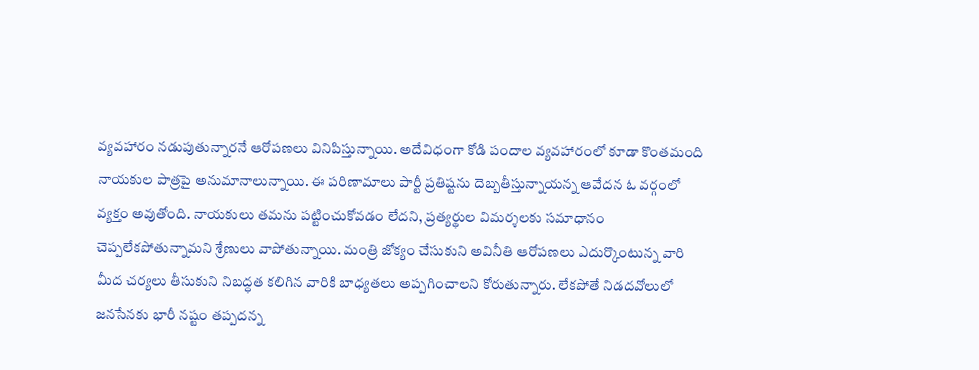వ్యవహారం నడుపుతున్నారనే ఆరోపణలు వినిపిస్తున్నాయి. అదేవిధంగా కోడి పందాల వ్యవహారంలో కూడా కొంతమంది నాయకుల పాత్రపై అనుమానాలున్నాయి. ఈ పరిణామాలు పార్టీ ప్రతిష్టను దెబ్బతీస్తున్నాయన్న ఆవేదన ఓ వర్గంలో వ్యక్తం అవుతోంది. నాయకులు తమను పట్టించుకోవడం లేదని, ప్రత్యర్థుల విమర్శలకు సమాధానం చెప్పలేకపోతున్నామని శ్రేణులు వాపోతున్నాయి. మంత్రి జోక్యం చేసుకుని అవినీతి ఆరోపణలు ఎదుర్కొంటున్న వారి మీద చర్యలు తీసుకుని నిబద్ధత కలిగిన వారికి బాధ్యతలు అప్పగించాలని కోరుతున్నారు. లేకపోతే నిడదవోలులో జనసేనకు భారీ నష్టం తప్పదన్న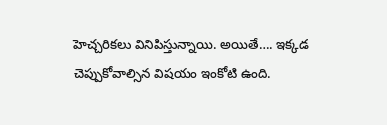హెచ్చరికలు వినిపిస్తున్నాయి. అయితే…. ఇక్కడ చెప్పుకోవాల్సిన విషయం ఇంకోటి ఉంది.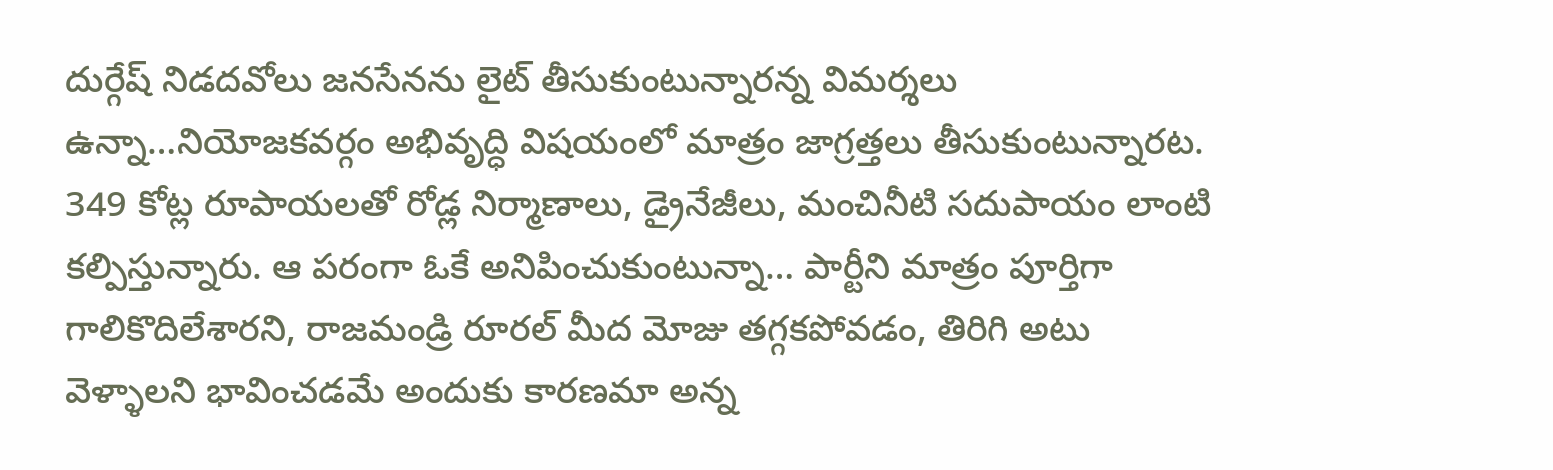దుర్గేష్ నిడదవోలు జనసేనను లైట్ తీసుకుంటున్నారన్న విమర్శలు ఉన్నా…నియోజకవర్గం అభివృద్ధి విషయంలో మాత్రం జాగ్రత్తలు తీసుకుంటున్నారట. 349 కోట్ల రూపాయలతో రోడ్ల నిర్మాణాలు, డ్రైనేజీలు, మంచినీటి సదుపాయం లాంటి కల్పిస్తున్నారు. ఆ పరంగా ఓకే అనిపించుకుంటున్నా… పార్టీని మాత్రం పూర్తిగా గాలికొదిలేశారని, రాజమండ్రి రూరల్ మీద మోజు తగ్గకపోవడం, తిరిగి అటు వెళ్ళాలని భావించడమే అందుకు కారణమా అన్న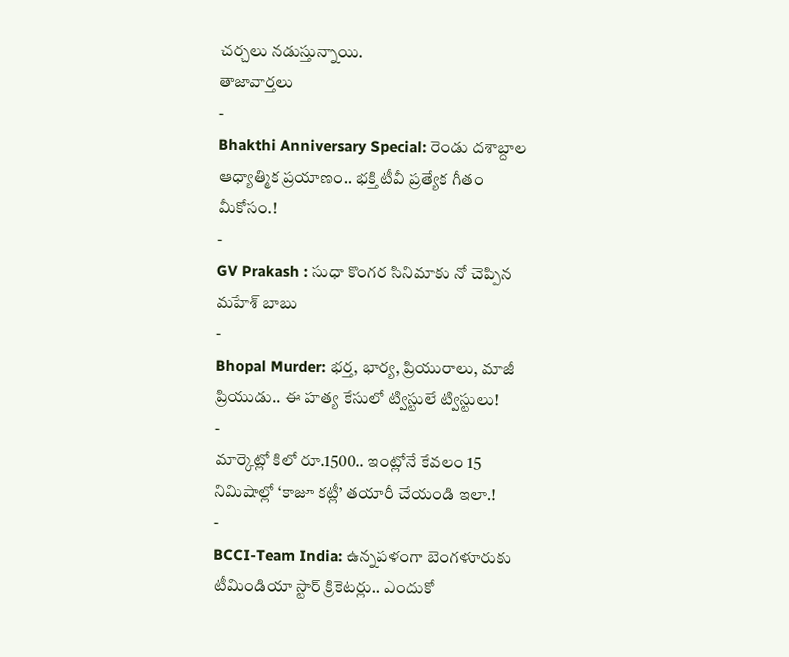చర్చలు నడుస్తున్నాయి.
తాజావార్తలు
-
Bhakthi Anniversary Special: రెండు దశాబ్దాల ఆధ్యాత్మిక ప్రయాణం.. భక్తి టీవీ ప్రత్యేక గీతం మీకోసం.!
-
GV Prakash : సుధా కొంగర సినిమాకు నో చెప్పిన మహేశ్ బాబు
-
Bhopal Murder: భర్త, భార్య, ప్రియురాలు, మాజీ ప్రియుడు.. ఈ హత్య కేసులో ట్విస్టులే ట్విస్టులు!
-
మార్కెట్లో కిలో రూ.1500.. ఇంట్లోనే కేవలం 15 నిమిషాల్లో ‘కాజూ కట్లీ’ తయారీ చేయండి ఇలా.!
-
BCCI-Team India: ఉన్నపళంగా బెంగళూరుకు టీమిండియా స్టార్ క్రికెటర్లు.. ఎందుకో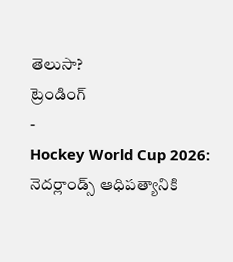తెలుసా?
ట్రెండింగ్
-
Hockey World Cup 2026: నెదర్లాండ్స్ ఆధిపత్యానికి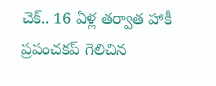చెక్.. 16 ఏళ్ల తర్వాత హాకీ ప్రపంచకప్ గెలిచిన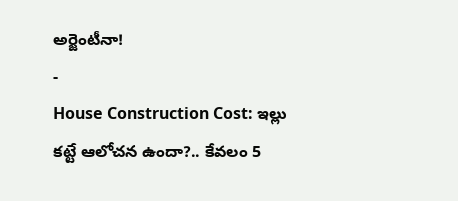అర్జెంటీనా!
-
House Construction Cost: ఇల్లు కట్టే ఆలోచన ఉందా?.. కేవలం 5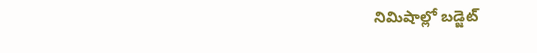నిమిషాల్లో బడ్జెట్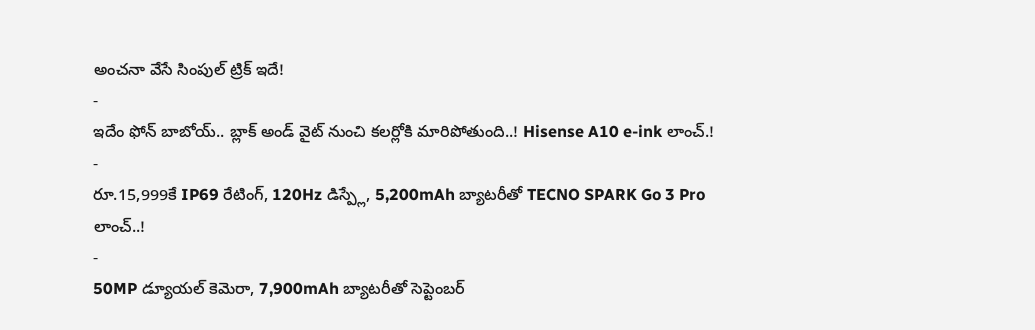అంచనా వేసే సింపుల్ ట్రిక్ ఇదే!
-
ఇదేం ఫోన్ బాబోయ్.. బ్లాక్ అండ్ వైట్ నుంచి కలర్లోకి మారిపోతుంది..! Hisense A10 e-ink లాంచ్.!
-
రూ.15,999కే IP69 రేటింగ్, 120Hz డిస్ప్లే, 5,200mAh బ్యాటరీతో TECNO SPARK Go 3 Pro లాంచ్..!
-
50MP డ్యూయల్ కెమెరా, 7,900mAh బ్యాటరీతో సెప్టెంబర్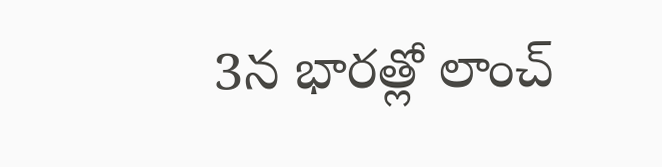3న భారత్లో లాంచ్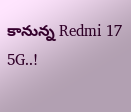కానున్న Redmi 17 5G..!